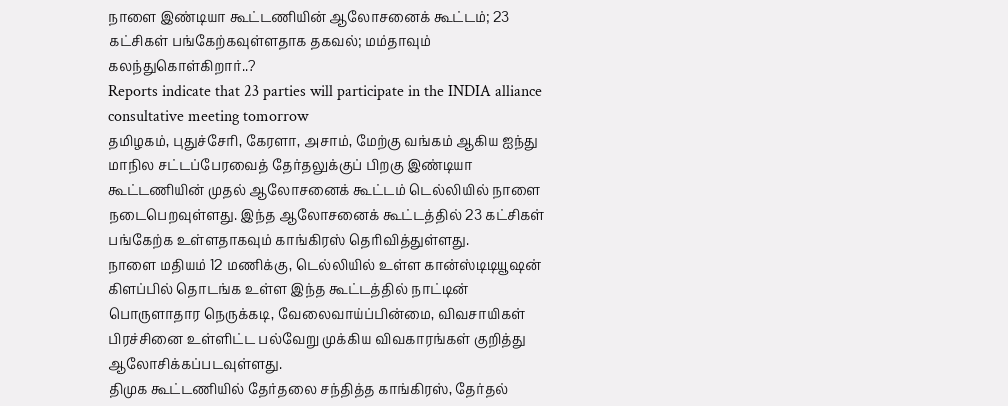நாளை இண்டியா கூட்டணியின் ஆலோசனைக் கூட்டம்; 23 கட்சிகள் பங்கேற்கவுள்ளதாக தகவல்; மம்தாவும் கலந்துகொள்கிறார்..?
Reports indicate that 23 parties will participate in the INDIA alliance consultative meeting tomorrow
தமிழகம், புதுச்சேரி, கேரளா, அசாம், மேற்கு வங்கம் ஆகிய ஐந்து மாநில சட்டப்பேரவைத் தேர்தலுக்குப் பிறகு இண்டியா கூட்டணியின் முதல் ஆலோசனைக் கூட்டம் டெல்லியில் நாளை நடைபெறவுள்ளது. இந்த ஆலோசனைக் கூட்டத்தில் 23 கட்சிகள் பங்கேற்க உள்ளதாகவும் காங்கிரஸ் தெரிவித்துள்ளது.
நாளை மதியம் 12 மணிக்கு, டெல்லியில் உள்ள கான்ஸ்டிடியூஷன் கிளப்பில் தொடங்க உள்ள இந்த கூட்டத்தில் நாட்டின் பொருளாதார நெருக்கடி, வேலைவாய்ப்பின்மை, விவசாயிகள் பிரச்சினை உள்ளிட்ட பல்வேறு முக்கிய விவகாரங்கள் குறித்து ஆலோசிக்கப்படவுள்ளது.
திமுக கூட்டணியில் தேர்தலை சந்தித்த காங்கிரஸ், தேர்தல்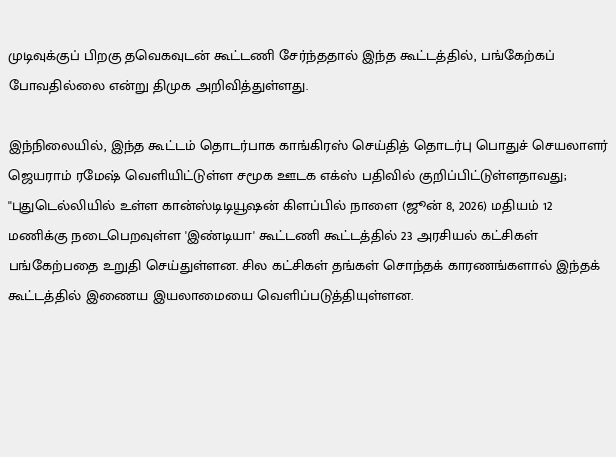முடிவுக்குப் பிறகு தவெகவுடன் கூட்டணி சேர்ந்ததால் இந்த கூட்டத்தில், பங்கேற்கப் போவதில்லை என்று திமுக அறிவித்துள்ளது.

இந்நிலையில், இந்த கூட்டம் தொடர்பாக காங்கிரஸ் செய்தித் தொடர்பு பொதுச் செயலாளர் ஜெயராம் ரமேஷ் வெளியிட்டுள்ள சமூக ஊடக எக்ஸ் பதிவில் குறிப்பிட்டுள்ளதாவது;
''புதுடெல்லியில் உள்ள கான்ஸ்டிடியூஷன் கிளப்பில் நாளை (ஜூன் 8, 2026) மதியம் 12 மணிக்கு நடைபெறவுள்ள 'இண்டியா' கூட்டணி கூட்டத்தில் 23 அரசியல் கட்சிகள் பங்கேற்பதை உறுதி செய்துள்ளன. சில கட்சிகள் தங்கள் சொந்தக் காரணங்களால் இந்தக் கூட்டத்தில் இணைய இயலாமையை வெளிப்படுத்தியுள்ளன.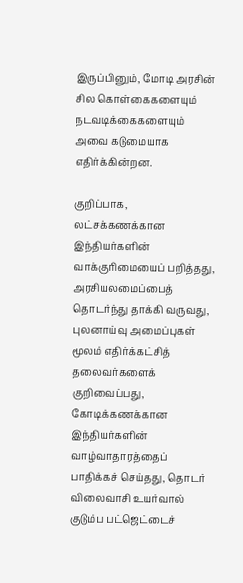இருப்பினும், மோடி அரசின் சில கொள்கைகளையும் நடவடிக்கைகளையும் அவை கடுமையாக எதிர்க்கின்றன.

குறிப்பாக, லட்சக்கணக்கான இந்தியர்களின் வாக்குரிமையைப் பறித்தது, அரசியலமைப்பைத் தொடர்ந்து தாக்கி வருவது, புலனாய்வு அமைப்புகள் மூலம் எதிர்க்கட்சித் தலைவர்களைக் குறிவைப்பது, கோடிக்கணக்கான இந்தியர்களின் வாழ்வாதாரத்தைப் பாதிக்கச் செய்தது, தொடர் விலைவாசி உயர்வால் குடும்ப பட்ஜெட்டைச்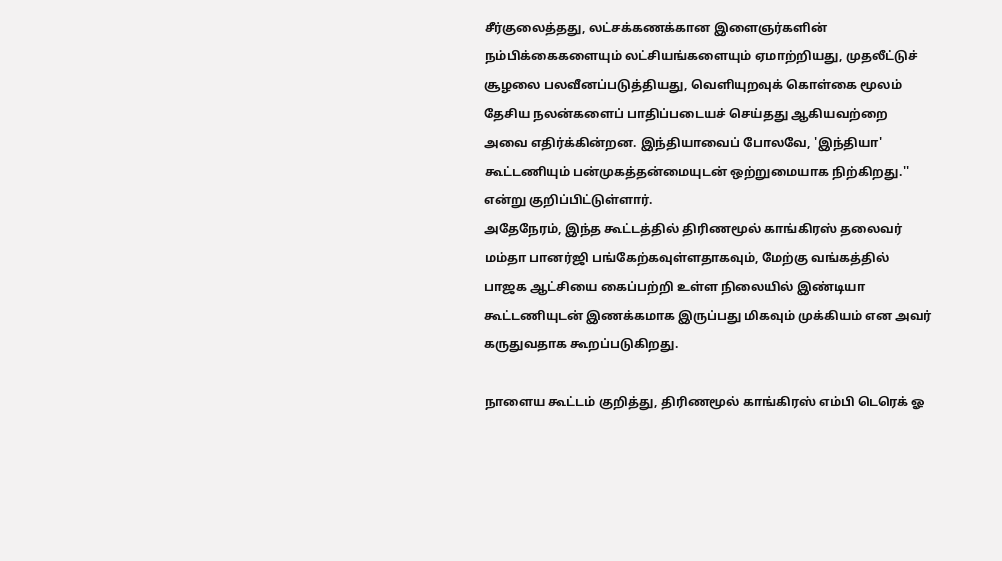சீர்குலைத்தது, லட்சக்கணக்கான இளைஞர்களின் நம்பிக்கைகளையும் லட்சியங்களையும் ஏமாற்றியது, முதலீட்டுச் சூழலை பலவீனப்படுத்தியது, வெளியுறவுக் கொள்கை மூலம் தேசிய நலன்களைப் பாதிப்படையச் செய்தது ஆகியவற்றை அவை எதிர்க்கின்றன. இந்தியாவைப் போலவே, 'இந்தியா' கூட்டணியும் பன்முகத்தன்மையுடன் ஒற்றுமையாக நிற்கிறது.'' என்று குறிப்பிட்டுள்ளார்.
அதேநேரம், இந்த கூட்டத்தில் திரிணமூல் காங்கிரஸ் தலைவர் மம்தா பானர்ஜி பங்கேற்கவுள்ளதாகவும், மேற்கு வங்கத்தில் பாஜக ஆட்சியை கைப்பற்றி உள்ள நிலையில் இண்டியா கூட்டணியுடன் இணக்கமாக இருப்பது மிகவும் முக்கியம் என அவர் கருதுவதாக கூறப்படுகிறது.

நாளைய கூட்டம் குறித்து, திரிணமூல் காங்கிரஸ் எம்பி டெரெக் ஓ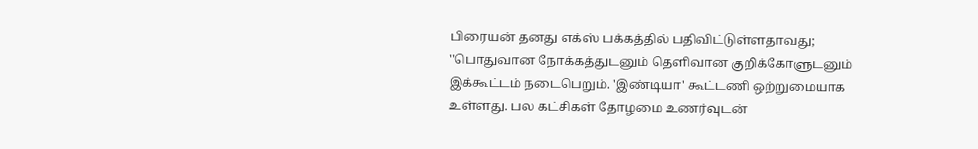பிரையன் தனது எக்ஸ் பக்கத்தில் பதிவிட்டுள்ளதாவது; ''பொதுவான நோக்கத்துடனும் தெளிவான குறிக்கோளுடனும் இக்கூட்டம் நடைபெறும். 'இண்டியா' கூட்டணி ஒற்றுமையாக உள்ளது. பல கட்சிகள் தோழமை உணர்வுடன்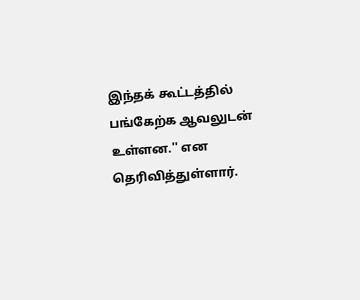இந்தக் கூட்டத்தில் பங்கேற்க ஆவலுடன் உள்ளன.'' என தெரிவித்துள்ளார்.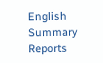English Summary
Reports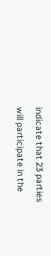indicate that 23 parties will participate in the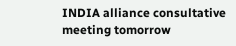INDIA alliance consultative meeting tomorrow